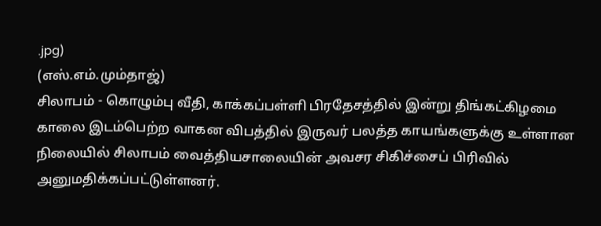.jpg)
(எஸ்.எம்.மும்தாஜ்)
சிலாபம் - கொழும்பு வீதி, காக்கப்பள்ளி பிரதேசத்தில் இன்று திங்கட்கிழமை காலை இடம்பெற்ற வாகன விபத்தில் இருவர் பலத்த காயங்களுக்கு உள்ளான நிலையில் சிலாபம் வைத்தியசாலையின் அவசர சிகிச்சைப் பிரிவில் அனுமதிக்கப்பட்டுள்ளனர்.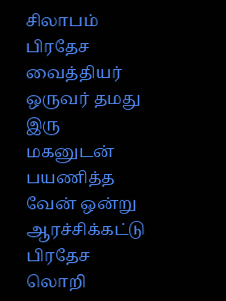சிலாபம் பிரதேச வைத்தியர் ஒருவர் தமது இரு மகனுடன் பயணித்த வேன் ஒன்று ஆரச்சிக்கட்டு பிரதேச லொறி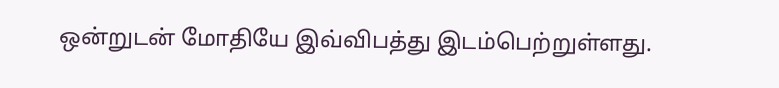ஒன்றுடன் மோதியே இவ்விபத்து இடம்பெற்றுள்ளது.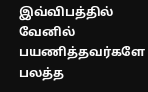இவ்விபத்தில் வேனில் பயணித்தவர்களே பலத்த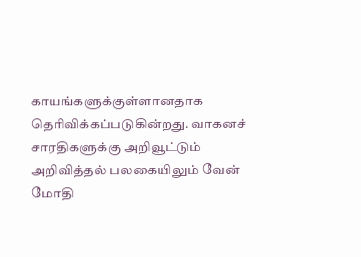காயங்களுக்குள்ளானதாக தெரிவிக்கப்படுகின்றது. வாகனச் சாரதிகளுக்கு அறிவூட்டும் அறிவித்தல் பலகையிலும் வேன் மோதி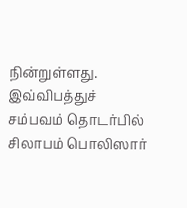நின்றுள்ளது. இவ்விபத்துச் சம்பவம் தொடர்பில் சிலாபம் பொலிஸார்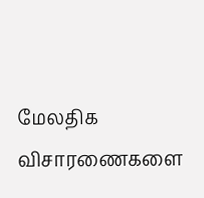மேலதிக விசாரணைகளை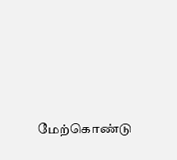மேற்கொண்டு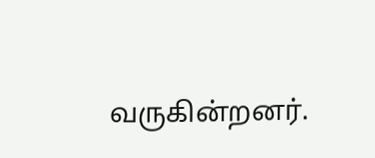வருகின்றனர்.